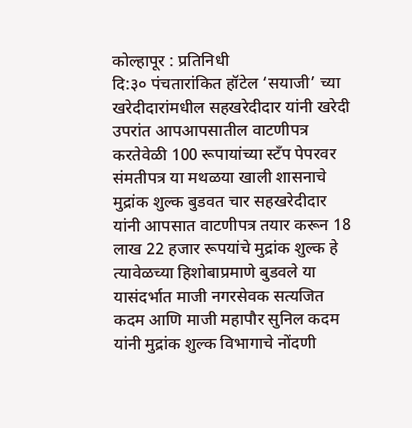कोल्हापूर : प्रतिनिधी
दि:३० पंचतारांकित हॉटेल ‘सयाजी’ च्या खरेदीदारांमधील सहखरेदीदार यांनी खरेदी उपरांत आपआपसातील वाटणीपत्र करतेवेळी 100 रूपायांच्या स्टँप पेपरवर संमतीपत्र या मथळया खाली शासनाचे मुद्रांक शुल्क बुडवत चार सहखरेदीदार यांनी आपसात वाटणीपत्र तयार करून 18 लाख 22 हजार रूपयांचे मुद्रांक शुल्क हे त्यावेळच्या हिशोबाप्रमाणे बुडवले या यासंदर्भात माजी नगरसेवक सत्यजित कदम आणि माजी महापौर सुनिल कदम यांनी मुद्रांक शुल्क विभागाचे नोंदणी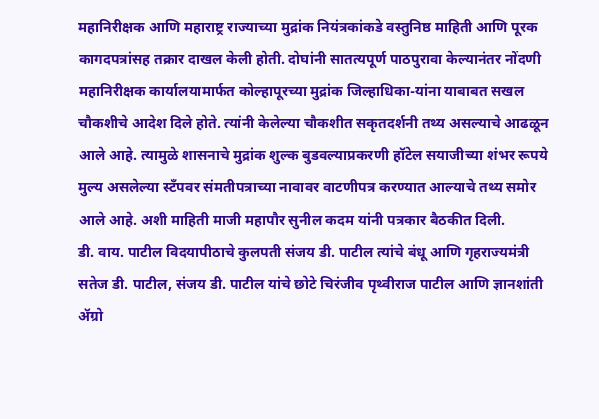महानिरीक्षक आणि महाराष्ट्र राज्याच्या मुद्रांक नियंत्रकांकडे वस्तुनिष्ठ माहिती आणि पूरक कागदपत्रांसह तक्रार दाखल केली होती. दोघांनी सातत्यपूर्ण पाठपुरावा केल्यानंतर नोंदणी महानिरीक्षक कार्यालयामार्फत कोल्हापूरच्या मुद्रांक जिल्हाधिका-यांना याबाबत सखल चौकशीचे आदेश दिले होते. त्यांनी केलेल्या चौकशीत सकृतदर्शनी तथ्य असल्याचे आढळून आले आहे. त्यामुळे शासनाचे मुद्रांक शुल्क बुडवल्याप्रकरणी हॉटेल सयाजीच्या शंभर रूपये मुल्य असलेल्या स्टँपवर संमतीपत्राच्या नावावर वाटणीपत्र करण्यात आल्याचे तथ्य समोर आले आहे. अशी माहिती माजी महापौर सुनील कदम यांनी पत्रकार बैठकीत दिली.
डी. वाय. पाटील विदयापीठाचे कुलपती संजय डी. पाटील त्यांचे बंधू आणि गृहराज्यमंत्री सतेज डी. पाटील, संजय डी. पाटील यांचे छोटे चिरंजीव पृथ्वीराज पाटील आणि ज्ञानशांती ॲग्रो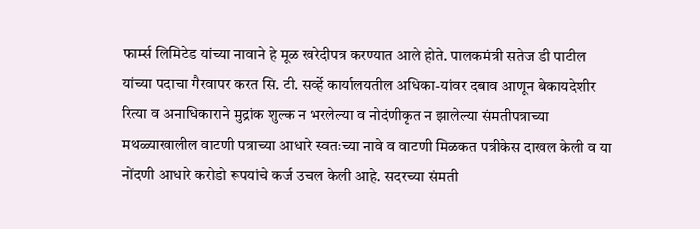फार्म्स लिमिटेड यांच्या नावाने हे मूळ खरेदीपत्र करण्यात आले होते. पालकमंत्री सतेज डी पाटील यांच्या पदाचा गैरवापर करत सि. टी. सर्व्हे कार्यालयतील अधिका-यांवर दबाव आणून बेकायदेशीर रित्या व अनाधिकाराने मुद्रांक शुल्क न भरलेल्या व नोदंणीकृत न झालेल्या संमतीपत्राच्या मथळ्याखालील वाटणी पत्राच्या आधारे स्वतःच्या नावे व वाटणी मिळकत पत्रीकेस दाखल केली व या नोंदणी आधारे करोडो रूपयांचे कर्ज उचल केली आहे. सदरच्या संमती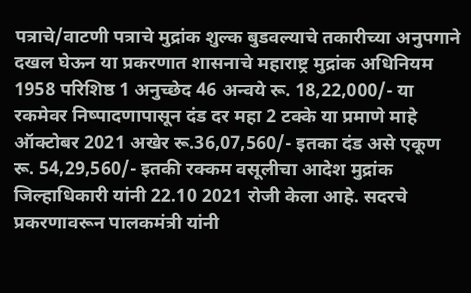पत्राचे/वाटणी पत्राचे मुद्रांक शुल्क बुडवल्याचे तकारीच्या अनुपगाने दखल घेऊन या प्रकरणात शासनाचे महाराष्ट्र मुद्रांक अधिनियम 1958 परिशिष्ठ 1 अनुच्छेद 46 अन्वये रू. 18,22,000/- या रकमेवर निष्पादणापासून दंड दर महा 2 टक्के या प्रमाणे माहे ऑक्टोबर 2021 अखेर रू.36,07,560/- इतका दंड असे एकूण रू. 54,29,560/- इतकी रक्कम वसूलीचा आदेश मुद्रांक जिल्हाधिकारी यांनी 22.10 2021 रोजी केला आहे. सदरचे प्रकरणावरून पालकमंत्री यांनी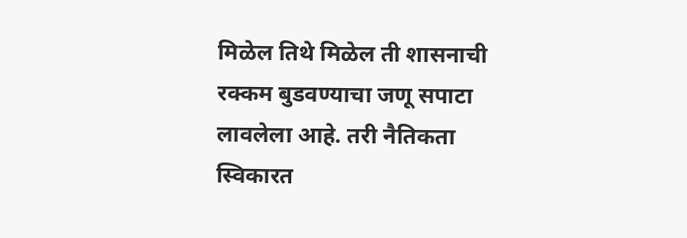मिळेल तिथे मिळेल ती शासनाची रक्कम बुडवण्याचा जणू सपाटा लावलेला आहे. तरी नैतिकता स्विकारत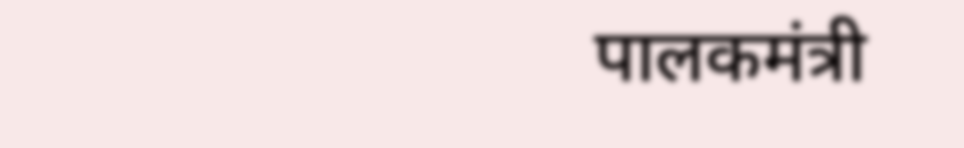पालकमंत्री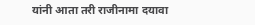यांनी आता तरी राजीनामा दयावा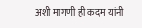अशी मागणी ही कदम यांनी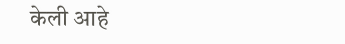केली आहे